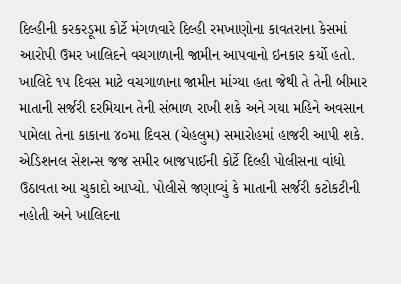દિલ્હીની કરકરડૂમા કોર્ટે મંગળવારે દિલ્હી રમખાણોના કાવતરાના કેસમાં આરોપી ઉમર ખાલિદને વચગાળાની જામીન આપવાનો ઇનકાર કર્યો હતો. ખાલિદે ૧૫ દિવસ માટે વચગાળાના જામીન માંગ્યા હતા જેથી તે તેની બીમાર માતાની સર્જરી દરમિયાન તેની સંભાળ રાખી શકે અને ગયા મહિને અવસાન પામેલા તેના કાકાના ૪૦મા દિવસ (ચેહલુમ) સમારોહમાં હાજરી આપી શકે.
એડિશનલ સેશન્સ જજ સમીર બાજપાઈની કોર્ટે દિલ્હી પોલીસના વાંધો ઉઠાવતા આ ચુકાદો આપ્યો. પોલીસે જણાવ્યું કે માતાની સર્જરી કટોકટીની નહોતી અને ખાલિદના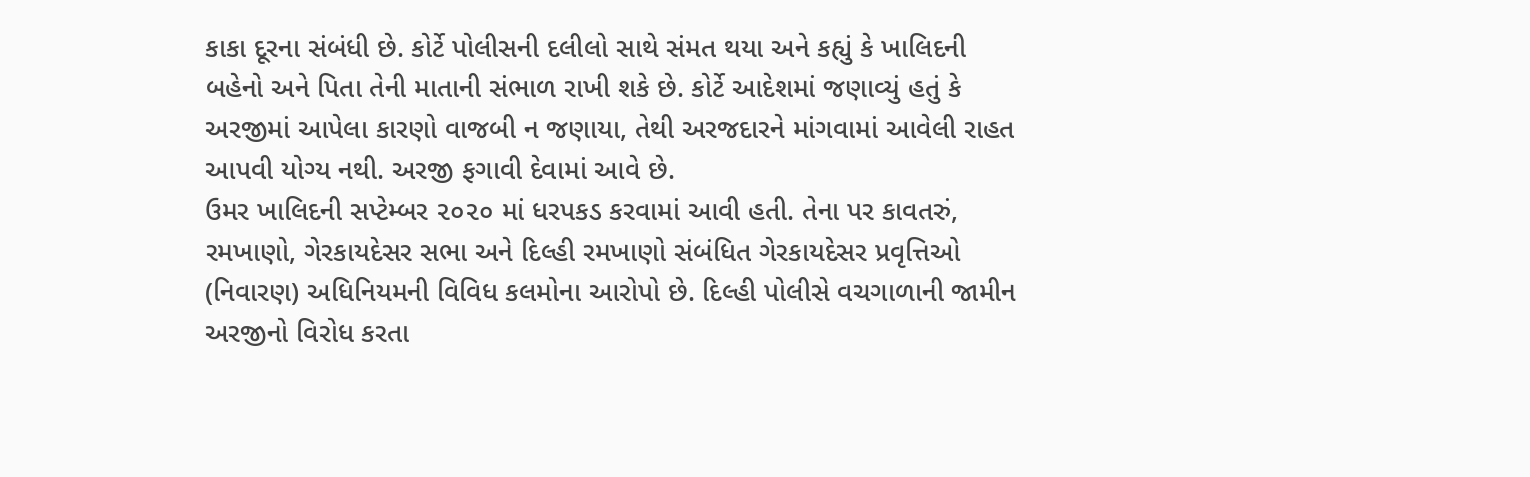કાકા દૂરના સંબંધી છે. કોર્ટે પોલીસની દલીલો સાથે સંમત થયા અને કહ્યું કે ખાલિદની બહેનો અને પિતા તેની માતાની સંભાળ રાખી શકે છે. કોર્ટે આદેશમાં જણાવ્યું હતું કે અરજીમાં આપેલા કારણો વાજબી ન જણાયા, તેથી અરજદારને માંગવામાં આવેલી રાહત આપવી યોગ્ય નથી. અરજી ફગાવી દેવામાં આવે છે.
ઉમર ખાલિદની સપ્ટેમ્બર ૨૦૨૦ માં ધરપકડ કરવામાં આવી હતી. તેના પર કાવતરું, રમખાણો, ગેરકાયદેસર સભા અને દિલ્હી રમખાણો સંબંધિત ગેરકાયદેસર પ્રવૃત્તિઓ (નિવારણ) અધિનિયમની વિવિધ કલમોના આરોપો છે. દિલ્હી પોલીસે વચગાળાની જામીન અરજીનો વિરોધ કરતા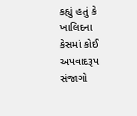કહ્યું હતું કે ખાલિદના કેસમાં કોઈ અપવાદરૂપ સંજાગો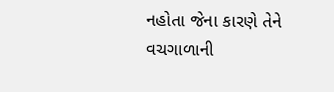નહોતા જેના કારણે તેને વચગાળાની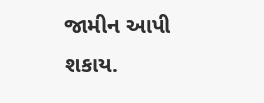જામીન આપી શકાય.